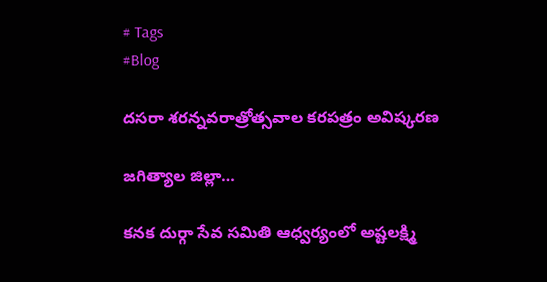# Tags
#Blog

దసరా శరన్నవరాత్రోత్సవాల కరపత్రం అవిష్కరణ

జగిత్యాల జిల్లా…

కనక దుర్గా సేవ సమితి ఆధ్వర్యంలో అష్టలక్ష్మి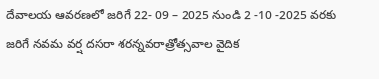దేవాలయ ఆవరణలో జరిగే 22- 09 – 2025 నుండి 2 -10 -2025 వరకు జరిగే నవమ వర్ష దసరా శరన్నవరాత్రోత్సవాల వైదిక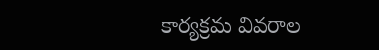కార్యక్రమ వివరాల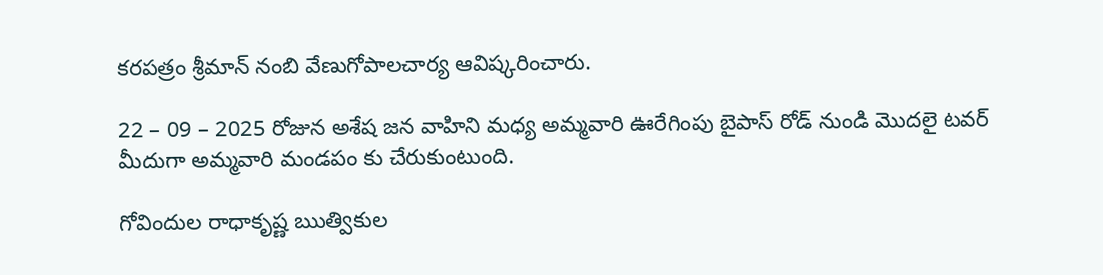కరపత్రం శ్రీమాన్ నంబి వేణుగోపాలచార్య ఆవిష్కరించారు.

22 – 09 – 2025 రోజున అశేష జన వాహిని మధ్య అమ్మవారి ఊరేగింపు బైపాస్ రోడ్ నుండి మొదలై టవర్ మీదుగా అమ్మవారి మండపం కు చేరుకుంటుంది.

గోవిందుల రాధాకృష్ణ ఋత్వికుల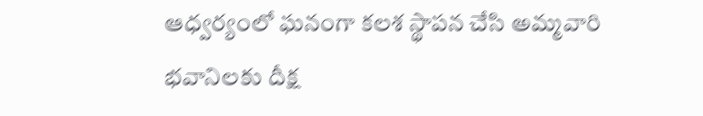ఆధ్వర్యంలో ఘనంగా కలశ స్థాపన చేసి అమ్మవారి భవానిలకు దీక్ష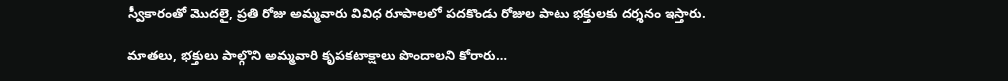స్వీకారంతో మొదలై, ప్రతి రోజు అమ్మవారు వివిధ రూపాలలో పదకొండు రోజుల పాటు భక్తులకు దర్శనం ఇస్తారు.

మాతలు, భక్తులు పాల్గొని అమ్మవారి కృపకటాక్షాలు పొందాలని కోరారు…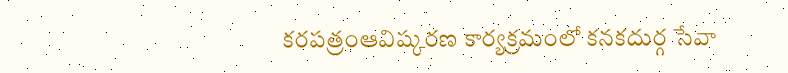కరపత్రంఆవిష్కరణ కార్యక్రమంలో కనకదుర్గ సేవా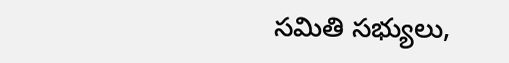సమితి సభ్యులు,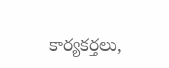కార్యకర్తలు,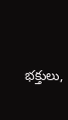భక్తులు,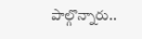పాల్గొన్నారు..